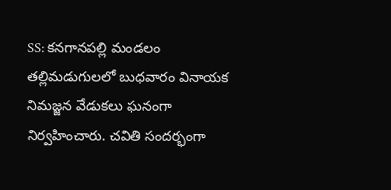SS: కనగానపల్లి మండలం తల్లిమడుగులలో బుధవారం వినాయక నిమజ్జన వేడుకలు ఘనంగా నిర్వహించారు. చవితి సందర్భంగా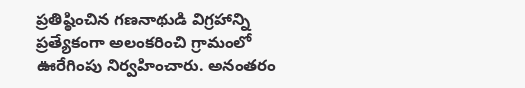ప్రతిష్ఠించిన గణనాథుడి విగ్రహాన్ని ప్రత్యేకంగా అలంకరించి గ్రామంలో ఊరేగింపు నిర్వహించారు. అనంతరం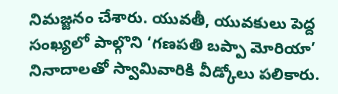నిమజ్జనం చేశారు. యువతీ, యువకులు పెద్ద సంఖ్యలో పాల్గొని ‘గణపతి బప్పా మోరియా’ నినాదాలతో స్వామివారికి వీడ్కోలు పలికారు.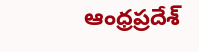ఆంధ్రప్రదేశ్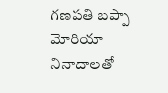గణపతి బప్పా మోరియా నినాదాలతో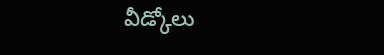వీడ్కోలు